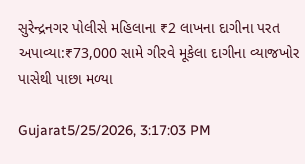સુરેન્દ્રનગર પોલીસે મહિલાના ₹2 લાખના દાગીના પરત અપાવ્યા:₹73,000 સામે ગીરવે મૂકેલા દાગીના વ્યાજખોર પાસેથી પાછા મળ્યા

Gujarat5/25/2026, 3:17:03 PM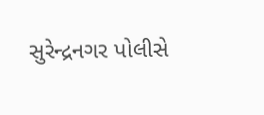સુરેન્દ્રનગર પોલીસે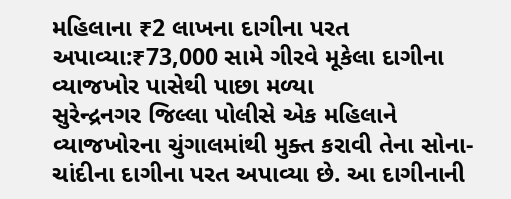મહિલાના ₹2 લાખના દાગીના પરત અપાવ્યા:₹73,000 સામે ગીરવે મૂકેલા દાગીના વ્યાજખોર પાસેથી પાછા મળ્યા
સુરેન્દ્રનગર જિલ્લા પોલીસે એક મહિલાને વ્યાજખોરના ચુંગાલમાંથી મુક્ત કરાવી તેના સોના-ચાંદીના દાગીના પરત અપાવ્યા છે. આ દાગીનાની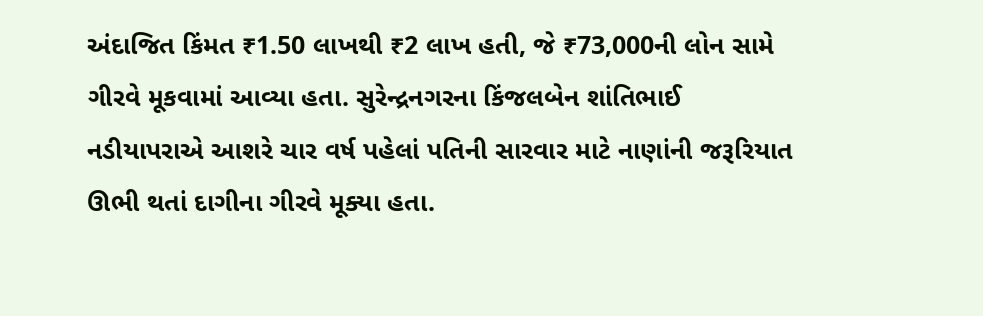અંદાજિત કિંમત ₹1.50 લાખથી ₹2 લાખ હતી, જે ₹73,000ની લોન સામે ગીરવે મૂકવામાં આવ્યા હતા. સુરેન્દ્રનગરના કિંજલબેન શાંતિભાઈ નડીયાપરાએ આશરે ચાર વર્ષ પહેલાં પતિની સારવાર માટે નાણાંની જરૂરિયાત ઊભી થતાં દાગીના ગીરવે મૂક્યા હતા.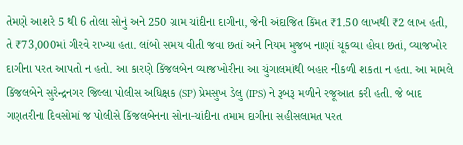તેમણે આશરે 5 થી 6 તોલા સોનું અને 250 ગ્રામ ચાંદીના દાગીના, જેની અંદાજિત કિંમત ₹1.50 લાખથી ₹2 લાખ હતી, તે ₹73,000માં ગીરવે રાખ્યા હતા. લાંબો સમય વીતી જવા છતાં અને નિયમ મુજબ નાણાં ચૂકવ્યા હોવા છતાં, વ્યાજખોર દાગીના પરત આપતો ન હતો. આ કારણે કિંજલબેન વ્યાજખોરીના આ ચુંગાલમાંથી બહાર નીકળી શકતા ન હતા. આ મામલે કિંજલબેને સુરેન્દ્રનગર જિલ્લા પોલીસ અધિક્ષક (SP) પ્રેમસુખ ડેલુ (IPS) ને રૂબરૂ મળીને રજૂઆત કરી હતી. જે બાદ ગણતરીના દિવસોમાં જ પોલીસે કિંજલબેનના સોના-ચાંદીના તમામ દાગીના સહીસલામત પરત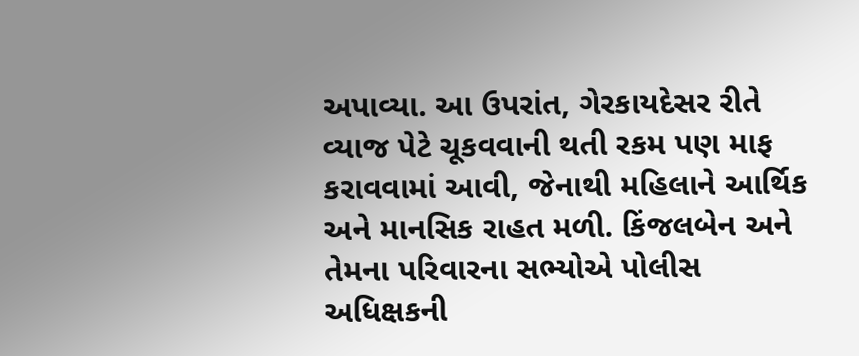અપાવ્યા. આ ઉપરાંત, ગેરકાયદેસર રીતે વ્યાજ પેટે ચૂકવવાની થતી રકમ પણ માફ કરાવવામાં આવી, જેનાથી મહિલાને આર્થિક અને માનસિક રાહત મળી. કિંજલબેન અને તેમના પરિવારના સભ્યોએ પોલીસ અધિક્ષકની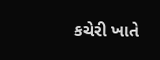કચેરી ખાતે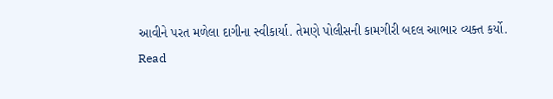આવીને પરત મળેલા દાગીના સ્વીકાર્યા. તેમણે પોલીસની કામગીરી બદલ આભાર વ્યક્ત કર્યો.
Read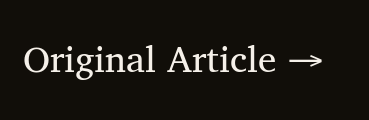Original Article →